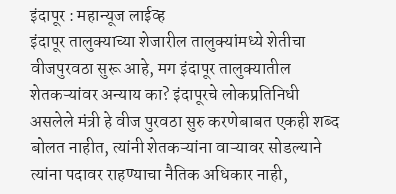इंदापूर : महान्यूज लाईव्ह
इंदापूर तालुक्याच्या शेजारील तालुक्यांमध्ये शेतीचा वीजपुरवठा सुरू आहे, मग इंदापूर तालुक्यातील शेतकऱ्यांवर अन्याय का? इंदापूरचे लोकप्रतिनिधी असलेले मंत्री हे वीज पुरवठा सुरु करणेबाबत एकही शब्द बोलत नाहीत, त्यांनी शेतकऱ्यांना वाऱ्यावर सोडल्याने त्यांना पदावर राहण्याचा नैतिक अधिकार नाही,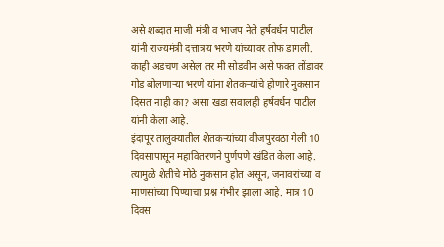असे शब्दात माजी मंत्री व भाजप नेते हर्षवर्धन पाटील यांनी राज्यमंत्री दत्तात्रय भरणे यांच्यावर तोफ डागली. काही अडचण असेल तर मी सोडवीन असे फक्त तोंडावर गोड बोलणाऱ्या भरणे यांना शेतकऱ्यांचे होणारे नुकसान दिसत नाही का? असा खडा सवालही हर्षवर्धन पाटील यांनी केला आहे.
इंदापूर तालुक्यातील शेतकऱ्यांच्या वीजपुरवठा गेली 10 दिवसापासून महावितरणने पुर्णपणे खंडित केला आहे. त्यामुळे शेतीचे मोठे नुकसान होत असून, जनावरांच्या व माणसांच्या पिण्याचा प्रश्न गंभीर झाला आहे. मात्र 10 दिवस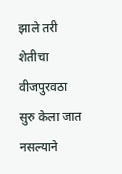झाले तरी शेतीचा वीजपुरवठा सुरु केला जात नसल्याने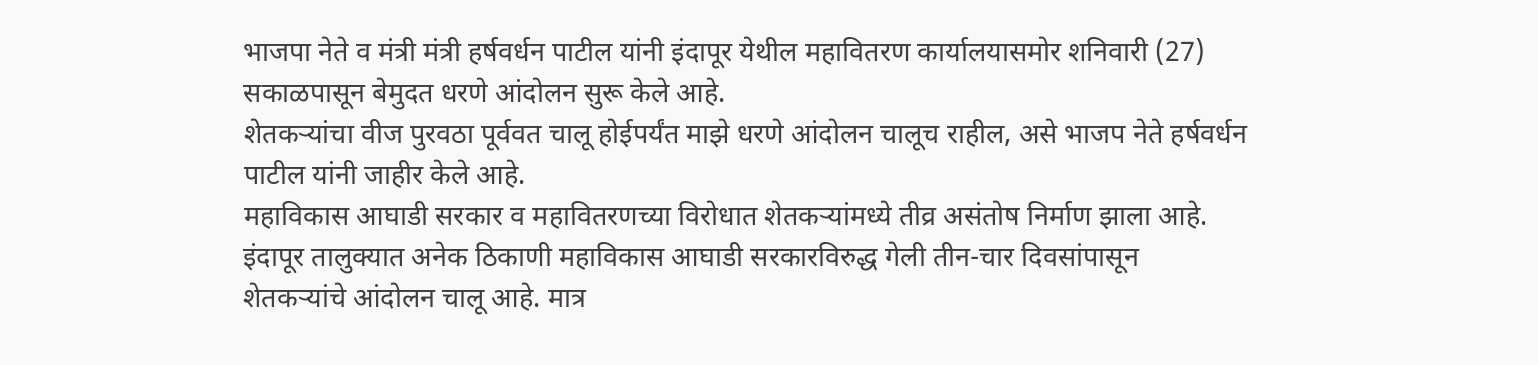भाजपा नेते व मंत्री मंत्री हर्षवर्धन पाटील यांनी इंदापूर येथील महावितरण कार्यालयासमोर शनिवारी (27) सकाळपासून बेमुदत धरणे आंदोलन सुरू केले आहे.
शेतकऱ्यांचा वीज पुरवठा पूर्ववत चालू होईपर्यंत माझे धरणे आंदोलन चालूच राहील, असे भाजप नेते हर्षवर्धन पाटील यांनी जाहीर केले आहे.
महाविकास आघाडी सरकार व महावितरणच्या विरोधात शेतकऱ्यांमध्ये तीव्र असंतोष निर्माण झाला आहे.
इंदापूर तालुक्यात अनेक ठिकाणी महाविकास आघाडी सरकारविरुद्ध गेली तीन-चार दिवसांपासून शेतकऱ्यांचे आंदोलन चालू आहे. मात्र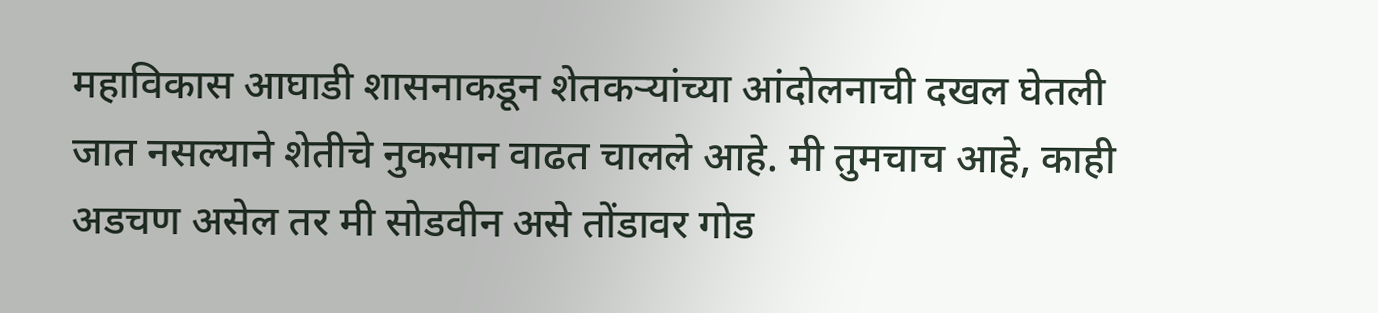महाविकास आघाडी शासनाकडून शेतकऱ्यांच्या आंदोलनाची दखल घेतली जात नसल्याने शेतीचे नुकसान वाढत चालले आहे. मी तुमचाच आहे, काही अडचण असेल तर मी सोडवीन असे तोंडावर गोड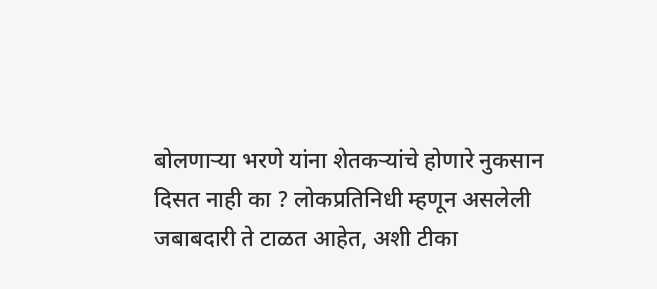बोलणाऱ्या भरणे यांना शेतकऱ्यांचे होणारे नुकसान दिसत नाही का ? लोकप्रतिनिधी म्हणून असलेली जबाबदारी ते टाळत आहेत, अशी टीका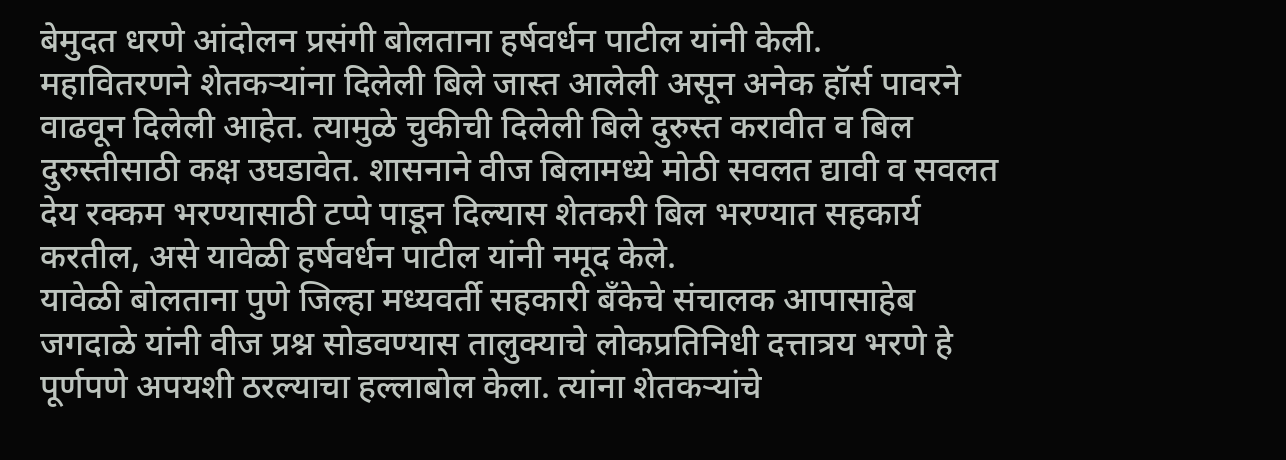बेमुदत धरणे आंदोलन प्रसंगी बोलताना हर्षवर्धन पाटील यांनी केली.
महावितरणने शेतकऱ्यांना दिलेली बिले जास्त आलेली असून अनेक हॉर्स पावरने वाढवून दिलेली आहेत. त्यामुळे चुकीची दिलेली बिले दुरुस्त करावीत व बिल दुरुस्तीसाठी कक्ष उघडावेत. शासनाने वीज बिलामध्ये मोठी सवलत द्यावी व सवलत देय रक्कम भरण्यासाठी टप्पे पाडून दिल्यास शेतकरी बिल भरण्यात सहकार्य करतील, असे यावेळी हर्षवर्धन पाटील यांनी नमूद केले.
यावेळी बोलताना पुणे जिल्हा मध्यवर्ती सहकारी बँकेचे संचालक आपासाहेब जगदाळे यांनी वीज प्रश्न सोडवण्यास तालुक्याचे लोकप्रतिनिधी दत्तात्रय भरणे हे पूर्णपणे अपयशी ठरल्याचा हल्लाबोल केला. त्यांना शेतकऱ्यांचे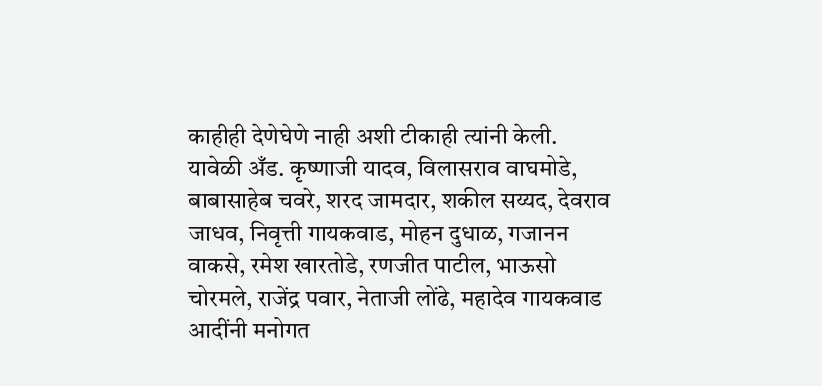काहीही देणेघेणे नाही अशी टीकाही त्यांनी केली.
यावेळी अँड. कृष्णाजी यादव, विलासराव वाघमोडे, बाबासाहेब चवरे, शरद जामदार, शकील सय्यद, देवराव जाधव, निवृत्ती गायकवाड, मोहन दुधाळ, गजानन वाकसे, रमेश खारतोडे, रणजीत पाटील, भाऊसो चोरमले, राजेंद्र पवार, नेताजी लोंढे, महादेव गायकवाड आदींनी मनोगत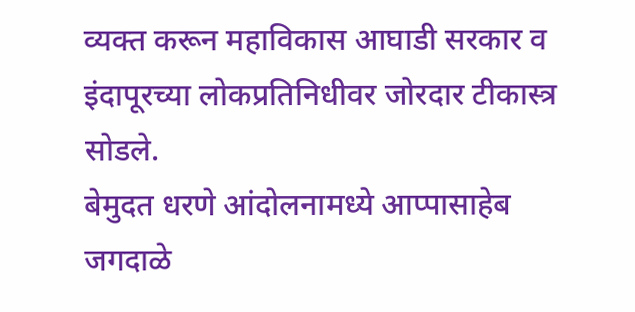व्यक्त करून महाविकास आघाडी सरकार व इंदापूरच्या लोकप्रतिनिधीवर जोरदार टीकास्त्र सोडले.
बेमुदत धरणे आंदोलनामध्ये आप्पासाहेब जगदाळे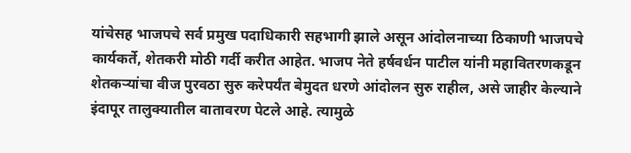यांचेसह भाजपचे सर्व प्रमुख पदाधिकारी सहभागी झाले असून आंदोलनाच्या ठिकाणी भाजपचे कार्यकर्ते, शेतकरी मोठी गर्दी करीत आहेत. भाजप नेते हर्षवर्धन पाटील यांनी महावितरणकडून शेतकऱ्यांचा वीज पुरवठा सुरु करेपर्यंत बेमुदत धरणे आंदोलन सुरु राहील, असे जाहीर केल्याने इंदापूर तालुक्यातील वातावरण पेटले आहे. त्यामुळे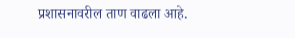प्रशासनावरील ताण वाढला आहे.